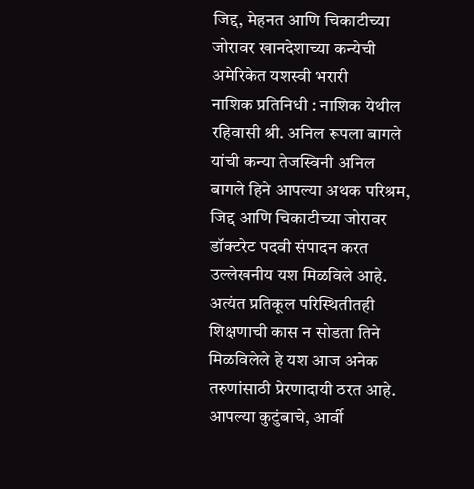जिद्द, मेहनत आणि चिकाटीच्या जोरावर खानदेशाच्या कन्येची अमेरिकेत यशस्वी भरारी
नाशिक प्रतिनिधी : नाशिक येथील रहिवासी श्री. अनिल रूपला बागले यांची कन्या तेजस्विनी अनिल बागले हिने आपल्या अथक परिश्रम, जिद्द आणि चिकाटीच्या जोरावर डॉक्टरेट पदवी संपादन करत उल्लेखनीय यश मिळविले आहे. अत्यंत प्रतिकूल परिस्थितीतही शिक्षणाची कास न सोडता तिने मिळविलेले हे यश आज अनेक तरुणांसाठी प्रेरणादायी ठरत आहे. आपल्या कुटुंबाचे, आर्वी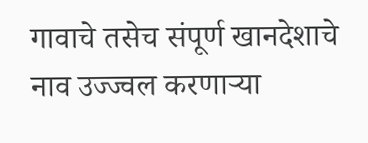गावाचे तसेच संपूर्ण खानदेशाचे नाव उज्ज्वल करणाऱ्या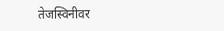तेजस्विनीवर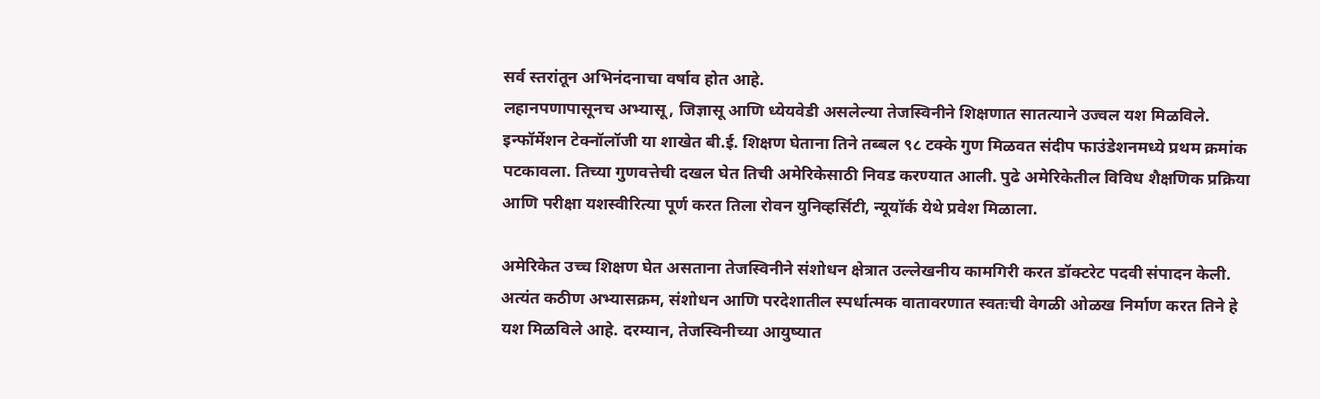सर्व स्तरांतून अभिनंदनाचा वर्षाव होत आहे.
लहानपणापासूनच अभ्यासू, जिज्ञासू आणि ध्येयवेडी असलेल्या तेजस्विनीने शिक्षणात सातत्याने उज्वल यश मिळविले. इन्फॉर्मेशन टेक्नॉलॉजी या शाखेत बी.ई. शिक्षण घेताना तिने तब्बल ९८ टक्के गुण मिळवत संदीप फाउंडेशनमध्ये प्रथम क्रमांक पटकावला. तिच्या गुणवत्तेची दखल घेत तिची अमेरिकेसाठी निवड करण्यात आली. पुढे अमेरिकेतील विविध शैक्षणिक प्रक्रिया आणि परीक्षा यशस्वीरित्या पूर्ण करत तिला रोवन युनिव्हर्सिटी, न्यूयॉर्क येथे प्रवेश मिळाला.

अमेरिकेत उच्च शिक्षण घेत असताना तेजस्विनीने संशोधन क्षेत्रात उल्लेखनीय कामगिरी करत डॉक्टरेट पदवी संपादन केली. अत्यंत कठीण अभ्यासक्रम, संशोधन आणि परदेशातील स्पर्धात्मक वातावरणात स्वतःची वेगळी ओळख निर्माण करत तिने हे यश मिळविले आहे. दरम्यान, तेजस्विनीच्या आयुष्यात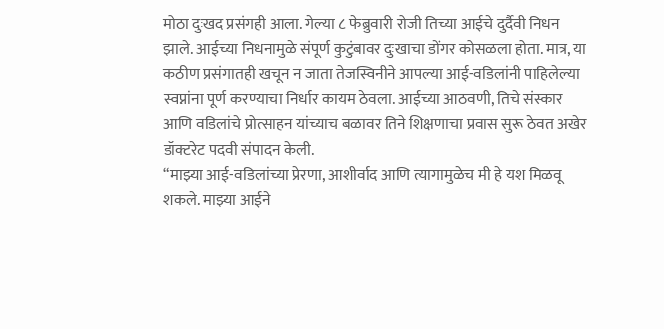मोठा दुःखद प्रसंगही आला. गेल्या ८ फेब्रुवारी रोजी तिच्या आईचे दुर्दैवी निधन झाले. आईच्या निधनामुळे संपूर्ण कुटुंबावर दुःखाचा डोंगर कोसळला होता. मात्र, या कठीण प्रसंगातही खचून न जाता तेजस्विनीने आपल्या आई-वडिलांनी पाहिलेल्या स्वप्नांना पूर्ण करण्याचा निर्धार कायम ठेवला. आईच्या आठवणी, तिचे संस्कार आणि वडिलांचे प्रोत्साहन यांच्याच बळावर तिने शिक्षणाचा प्रवास सुरू ठेवत अखेर डॉक्टरेट पदवी संपादन केली.
“माझ्या आई-वडिलांच्या प्रेरणा, आशीर्वाद आणि त्यागामुळेच मी हे यश मिळवू शकले. माझ्या आईने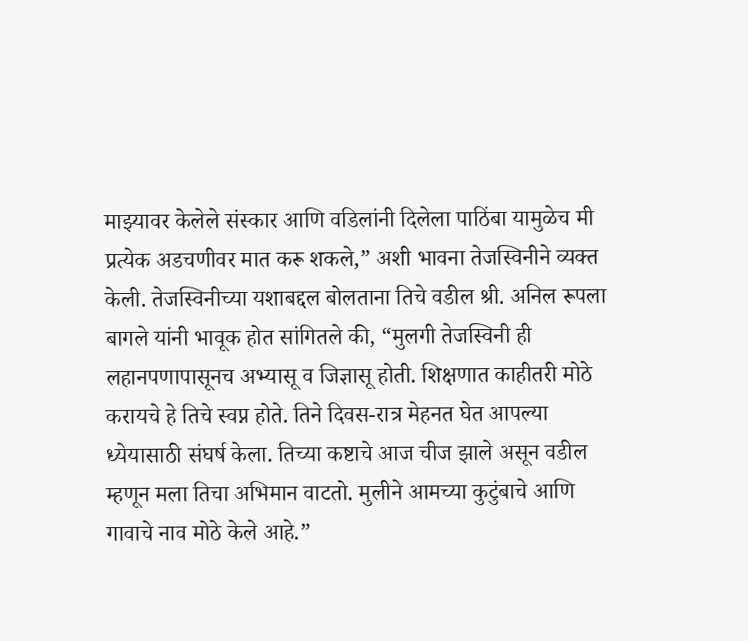माझ्यावर केलेले संस्कार आणि वडिलांनी दिलेला पाठिंबा यामुळेच मी प्रत्येक अडचणीवर मात करू शकले,” अशी भावना तेजस्विनीने व्यक्त केली. तेजस्विनीच्या यशाबद्दल बोलताना तिचे वडील श्री. अनिल रूपला बागले यांनी भावूक होत सांगितले की, “मुलगी तेजस्विनी ही लहानपणापासूनच अभ्यासू व जिज्ञासू होती. शिक्षणात काहीतरी मोठे करायचे हे तिचे स्वप्न होते. तिने दिवस-रात्र मेहनत घेत आपल्या ध्येयासाठी संघर्ष केला. तिच्या कष्टाचे आज चीज झाले असून वडील म्हणून मला तिचा अभिमान वाटतो. मुलीने आमच्या कुटुंबाचे आणि गावाचे नाव मोठे केले आहे.”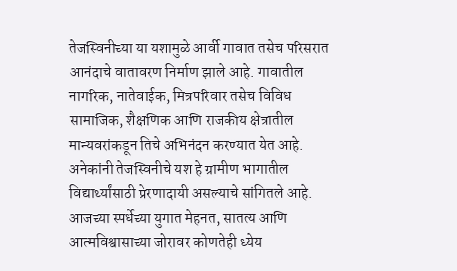तेजस्विनीच्या या यशामुळे आर्वी गावात तसेच परिसरात आनंदाचे वातावरण निर्माण झाले आहे. गावातील नागरिक, नातेवाईक, मित्रपरिवार तसेच विविध सामाजिक, शैक्षणिक आणि राजकीय क्षेत्रातील मान्यवरांकडून तिचे अभिनंदन करण्यात येत आहे. अनेकांनी तेजस्विनीचे यश हे ग्रामीण भागातील विद्यार्थ्यांसाठी प्रेरणादायी असल्याचे सांगितले आहे. आजच्या स्पर्धेच्या युगात मेहनत, सातत्य आणि आत्मविश्वासाच्या जोरावर कोणतेही ध्येय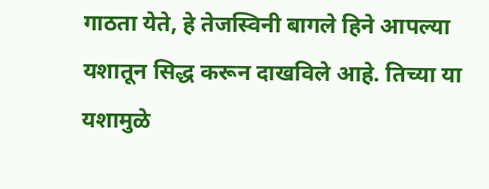गाठता येते, हे तेजस्विनी बागले हिने आपल्या यशातून सिद्ध करून दाखविले आहे. तिच्या या यशामुळे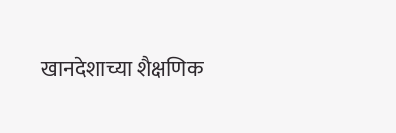खानदेशाच्या शैक्षणिक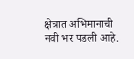क्षेत्रात अभिमानाची नवी भर पडली आहे.